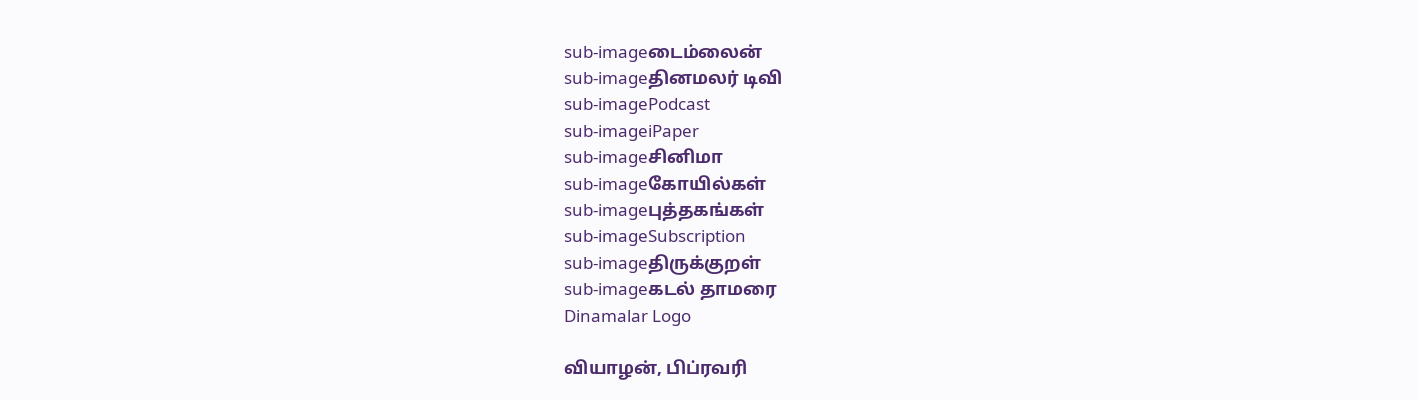sub-imageடைம்லைன்
sub-imageதினமலர் டிவி
sub-imagePodcast
sub-imageiPaper
sub-imageசினிமா
sub-imageகோயில்கள்
sub-imageபுத்தகங்கள்
sub-imageSubscription
sub-imageதிருக்குறள்
sub-imageகடல் தாமரை
Dinamalar Logo

வியாழன், பிப்ரவரி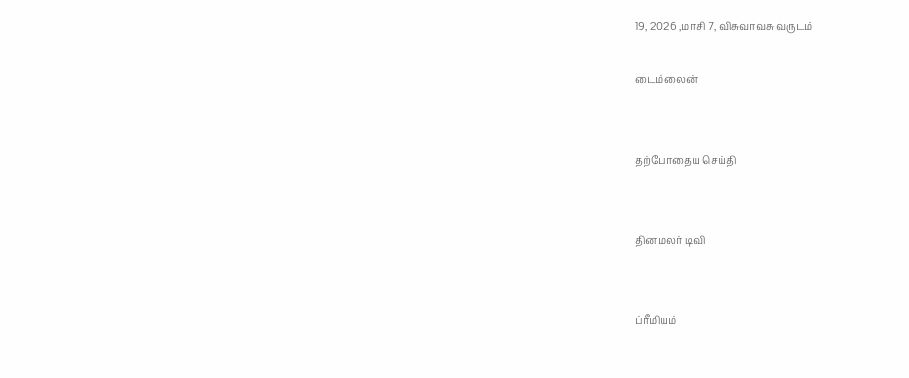19, 2026 ,மாசி 7, விசுவாவசு வருடம்

டைம்லைன்


தற்போதைய செய்தி


தினமலர் டிவி


ப்ரீமியம்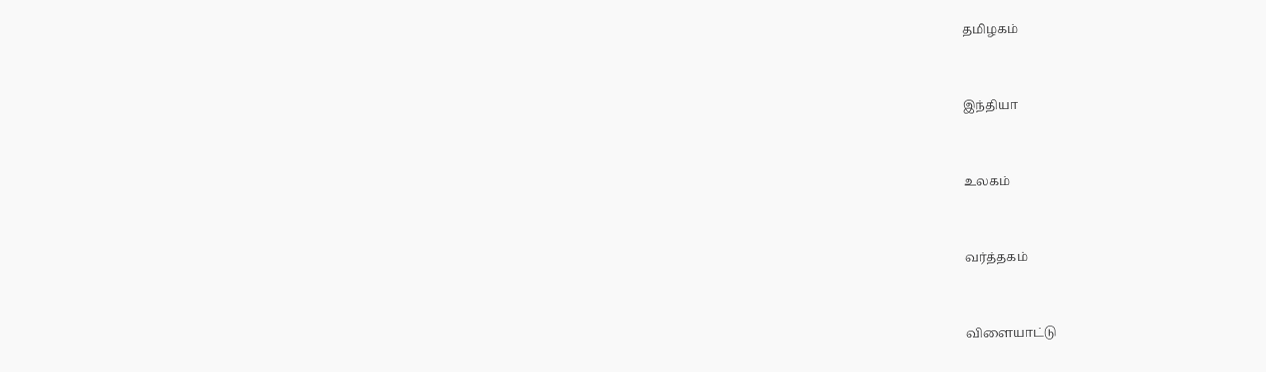தமிழகம்


இந்தியா


உலகம்


வர்த்தகம்


விளையாட்டு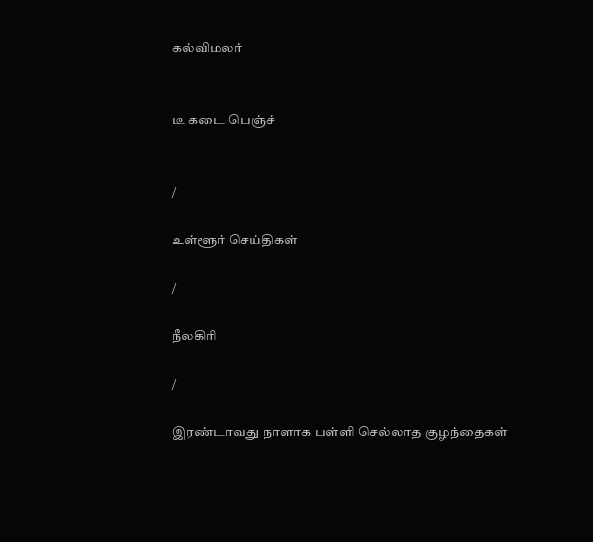கல்விமலர்


டீ கடை பெஞ்ச்


/

உள்ளூர் செய்திகள்

/

நீலகிரி

/

இரண்டாவது நாளாக பள்ளி செல்லாத குழந்தைகள்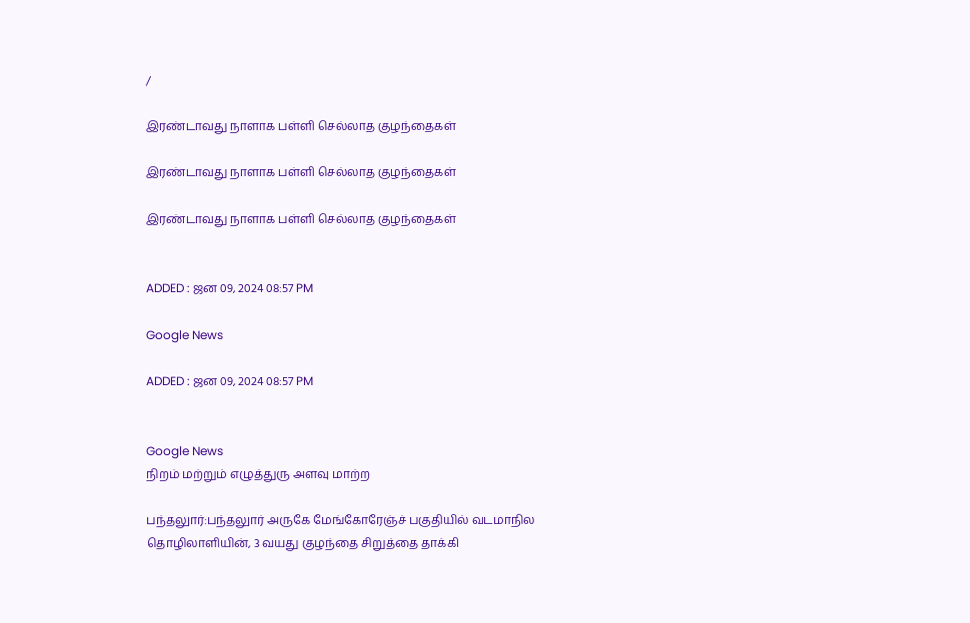/

இரண்டாவது நாளாக பள்ளி செல்லாத குழந்தைகள்

இரண்டாவது நாளாக பள்ளி செல்லாத குழந்தைகள்

இரண்டாவது நாளாக பள்ளி செல்லாத குழந்தைகள்


ADDED : ஜன 09, 2024 08:57 PM

Google News

ADDED : ஜன 09, 2024 08:57 PM


Google News
நிறம் மற்றும் எழுத்துரு அளவு மாற்ற

பந்தலுார்:பந்தலுார் அருகே மேங்கோரேஞ்ச் பகுதியில் வடமாநில தொழிலாளியின், 3 வயது குழந்தை சிறுத்தை தாக்கி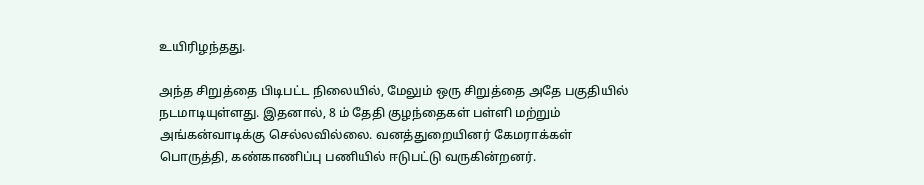உயிரிழந்தது.

அந்த சிறுத்தை பிடிபட்ட நிலையில், மேலும் ஒரு சிறுத்தை அதே பகுதியில் நடமாடியுள்ளது. இதனால், 8 ம் தேதி குழந்தைகள் பள்ளி மற்றும் அங்கன்வாடிக்கு செல்லவில்லை. வனத்துறையினர் கேமராக்கள் பொருத்தி, கண்காணிப்பு பணியில் ஈடுபட்டு வருகின்றனர்.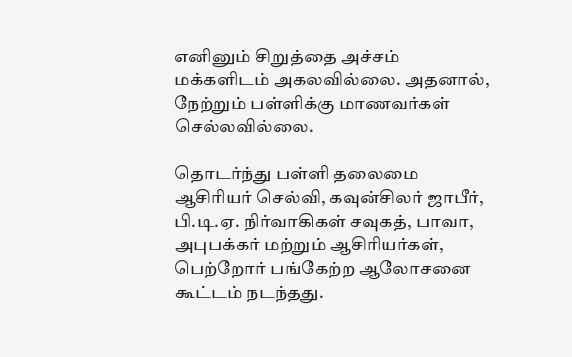எனினும் சிறுத்தை அச்சம் மக்களிடம் அகலவில்லை. அதனால், நேற்றும் பள்ளிக்கு மாணவர்கள் செல்லவில்லை.

தொடர்ந்து பள்ளி தலைமை ஆசிரியர் செல்வி, கவுன்சிலர் ஜாபீர், பி.டி.ஏ. நிர்வாகிகள் சவுகத், பாவா, அபுபக்கர் மற்றும் ஆசிரியர்கள், பெற்றோர் பங்கேற்ற ஆலோசனை கூட்டம் நடந்தது.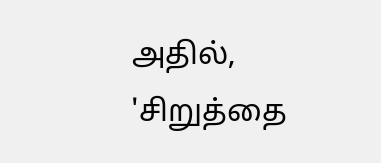அதில், 'சிறுத்தை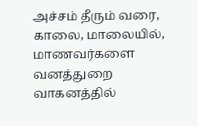அச்சம் தீரும் வரை, காலை, மாலையில், மாணவர்களை வனத்துறை வாகனத்தில்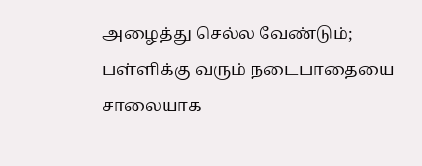அழைத்து செல்ல வேண்டும்; பள்ளிக்கு வரும் நடைபாதையை சாலையாக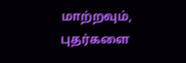மாற்றவும், புதர்களை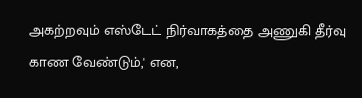அகற்றவும் எஸ்டேட் நிர்வாகத்தை அணுகி தீர்வு காண வேண்டும்,' என,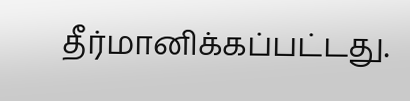தீர்மானிக்கப்பட்டது.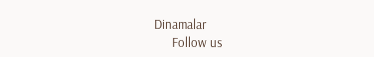Dinamalar
      Follow us